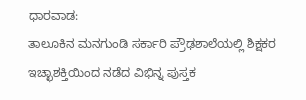ಧಾರವಾಡ:
ತಾಲೂಕಿನ ಮನಗುಂಡಿ ಸರ್ಕಾರಿ ಪ್ರೌಢಶಾಲೆಯಲ್ಲಿ ಶಿಕ್ಷಕರ ಇಚ್ಛಾಶಕ್ತಿಯಿಂದ ನಡೆದ ವಿಭಿನ್ನ ಪುಸ್ತಕ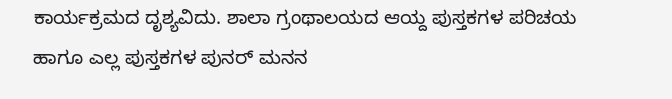ಕಾರ್ಯಕ್ರಮದ ದೃಶ್ಯವಿದು. ಶಾಲಾ ಗ್ರಂಥಾಲಯದ ಆಯ್ದ ಪುಸ್ತಕಗಳ ಪರಿಚಯ ಹಾಗೂ ಎಲ್ಲ ಪುಸ್ತಕಗಳ ಪುನರ್ ಮನನ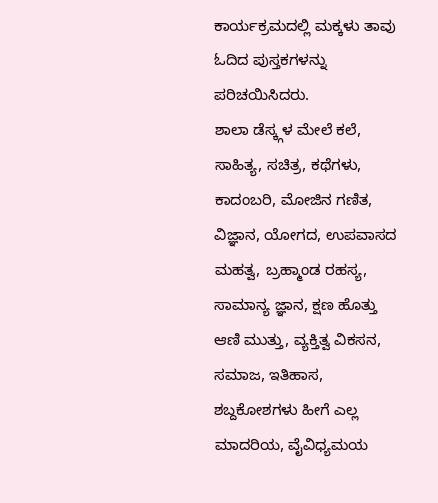ಕಾರ್ಯಕ್ರಮದಲ್ಲಿ ಮಕ್ಕಳು ತಾವು ಓದಿದ ಪುಸ್ತಕಗಳನ್ನು ಪರಿಚಯಿಸಿದರು.
ಶಾಲಾ ಡೆಸ್ಕ್ಗಳ ಮೇಲೆ ಕಲೆ, ಸಾಹಿತ್ಯ, ಸಚಿತ್ರ, ಕಥೆಗಳು, ಕಾದಂಬರಿ, ಮೋಜಿನ ಗಣಿತ, ವಿಜ್ಞಾನ, ಯೋಗದ, ಉಪವಾಸದ ಮಹತ್ವ, ಬ್ರಹ್ಮಾಂಡ ರಹಸ್ಯ, ಸಾಮಾನ್ಯ ಜ್ಞಾನ, ಕ್ಷಣ ಹೊತ್ತು ಆಣಿ ಮುತ್ತು, ವ್ಯಕ್ತಿತ್ವ ವಿಕಸನ, ಸಮಾಜ, ಇತಿಹಾಸ, ಶಬ್ದಕೋಶಗಳು ಹೀಗೆ ಎಲ್ಲ ಮಾದರಿಯ, ವೈವಿಧ್ಯಮಯ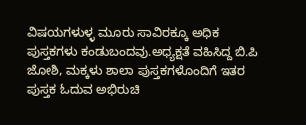ವಿಷಯಗಳುಳ್ಳ ಮೂರು ಸಾವಿರಕ್ಕೂ ಅಧಿಕ ಪುಸ್ತಕಗಳು ಕಂಡುಬಂದವು.ಅಧ್ಯಕ್ಷತೆ ವಹಿಸಿದ್ದ ಬಿ.ಪಿ ಜೋಶಿ, ಮಕ್ಕಳು ಶಾಲಾ ಪುಸ್ತಕಗಳೊಂದಿಗೆ ಇತರ ಪುಸ್ತಕ ಓದುವ ಅಭಿರುಚಿ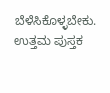ಬೆಳೆಸಿಕೊಳ್ಳಬೇಕು. ಉತ್ತಮ ಪುಸ್ತಕ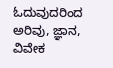ಓದುವುದರಿಂದ ಅರಿವು, ಜ್ಞಾನ, ವಿವೇಕ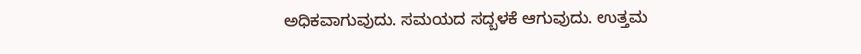ಅಧಿಕವಾಗುವುದು. ಸಮಯದ ಸದ್ಬಳಕೆ ಆಗುವುದು. ಉತ್ತಮ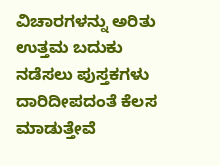ವಿಚಾರಗಳನ್ನು ಅರಿತು ಉತ್ತಮ ಬದುಕು ನಡೆಸಲು ಪುಸ್ತಕಗಳು ದಾರಿದೀಪದಂತೆ ಕೆಲಸ ಮಾಡುತ್ತೇವೆ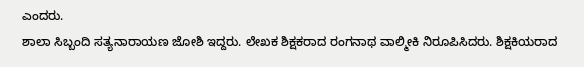ಎಂದರು.
ಶಾಲಾ ಸಿಬ್ಬಂದಿ ಸತ್ಯನಾರಾಯಣ ಜೋಶಿ ಇದ್ದರು. ಲೇಖಕ ಶಿಕ್ಷಕರಾದ ರಂಗನಾಥ ವಾಲ್ಮೀಕಿ ನಿರೂಪಿಸಿದರು. ಶಿಕ್ಷಕಿಯರಾದ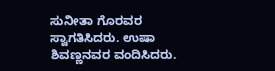ಸುನೀತಾ ಗೊರವರ ಸ್ವಾಗತಿಸಿದರು. ಉಷಾ ಶಿವಣ್ಣನವರ ವಂದಿಸಿದರು.